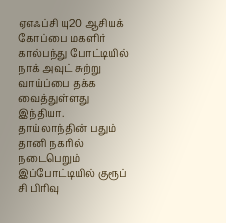ஏஎஃப்சி யு20 ஆசியக் கோப்பை மகளிர் கால்பந்து போட்டியில் நாக் அவுட் சுற்று வாய்ப்பை தக்க வைத்துள்ளது இந்தியா.
தாய்லாந்தின் பதும் தானி நகரில் நடைபெறும் இப்போட்டியில் குரூப் சி பிரிவு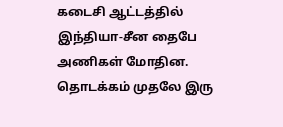கடைசி ஆட்டத்தில் இந்தியா-சீன தைபே அணிகள் மோதின.
தொடக்கம் முதலே இரு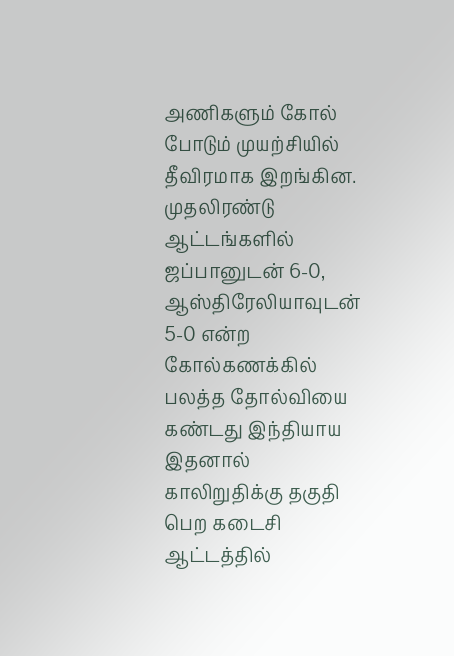அணிகளும் கோல் போடும் முயற்சியில் தீவிரமாக இறங்கின.
முதலிரண்டு ஆட்டங்களில் ஜப்பானுடன் 6-0, ஆஸ்திரேலியாவுடன் 5-0 என்ற கோல்கணக்கில் பலத்த தோல்வியை கண்டது இந்தியாய
இதனால் காலிறுதிக்கு தகுதி பெற கடைசி ஆட்டத்தில்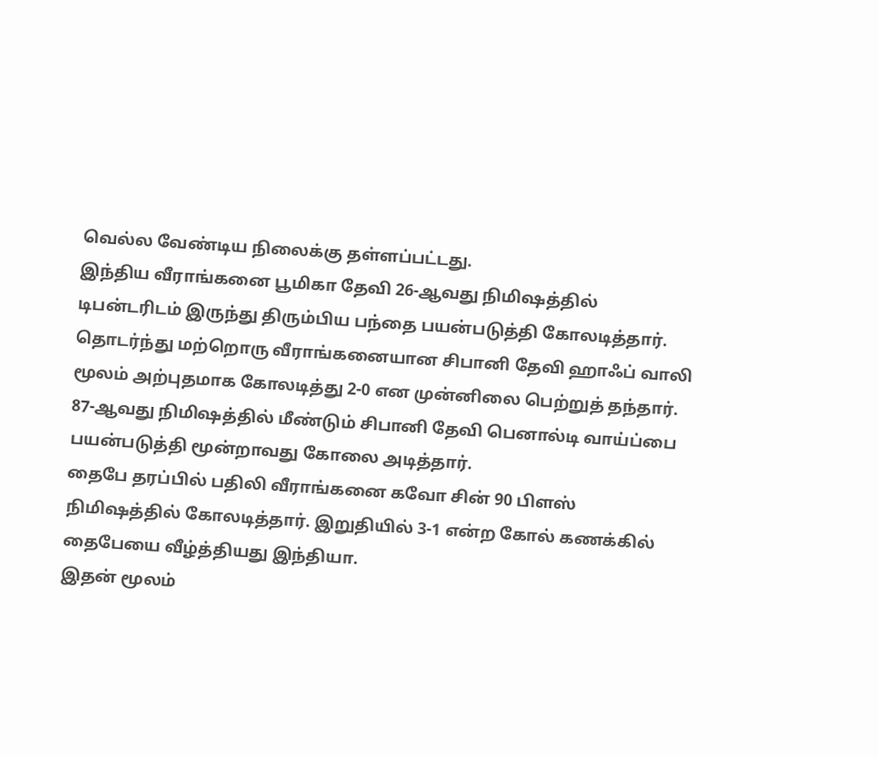வெல்ல வேண்டிய நிலைக்கு தள்ளப்பட்டது.
இந்திய வீராங்கனை பூமிகா தேவி 26-ஆவது நிமிஷத்தில் டிபன்டரிடம் இருந்து திரும்பிய பந்தை பயன்படுத்தி கோலடித்தார்.
தொடர்ந்து மற்றொரு வீராங்கனையான சிபானி தேவி ஹாஃப் வாலி மூலம் அற்புதமாக கோலடித்து 2-0 என முன்னிலை பெற்றுத் தந்தார்.
87-ஆவது நிமிஷத்தில் மீண்டும் சிபானி தேவி பெனால்டி வாய்ப்பை பயன்படுத்தி மூன்றாவது கோலை அடித்தார்.
தைபே தரப்பில் பதிலி வீராங்கனை கவோ சின் 90 பிளஸ் நிமிஷத்தில் கோலடித்தார். இறுதியில் 3-1 என்ற கோல் கணக்கில் தைபேயை வீழ்த்தியது இந்தியா.
இதன் மூலம்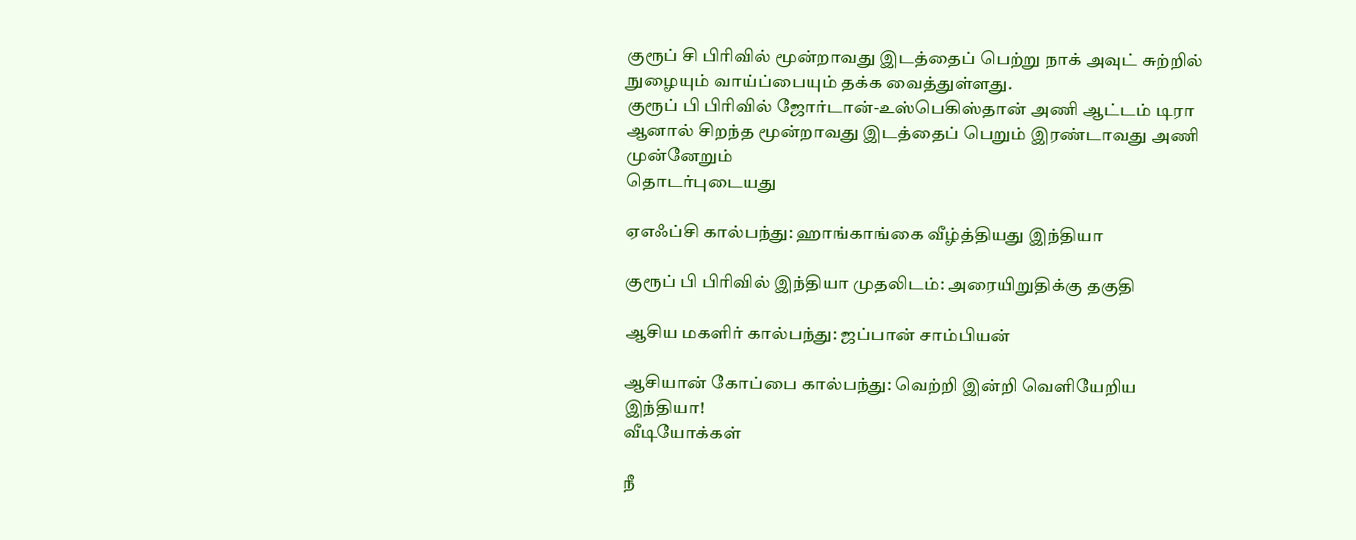குரூப் சி பிரிவில் மூன்றாவது இடத்தைப் பெற்று நாக் அவுட் சுற்றில் நுழையும் வாய்ப்பையும் தக்க வைத்துள்ளது.
குரூப் பி பிரிவில் ஜோர்டான்-உஸ்பெகிஸ்தான் அணி ஆட்டம் டிரா ஆனால் சிறந்த மூன்றாவது இடத்தைப் பெறும் இரண்டாவது அணி முன்னேறும்
தொடர்புடையது

ஏஎஃப்சி கால்பந்து: ஹாங்காங்கை வீழ்த்தியது இந்தியா

குரூப் பி பிரிவில் இந்தியா முதலிடம்: அரையிறுதிக்கு தகுதி

ஆசிய மகளிர் கால்பந்து: ஜப்பான் சாம்பியன்

ஆசியான் கோப்பை கால்பந்து: வெற்றி இன்றி வெளியேறிய இந்தியா!
வீடியோக்கள்

நீ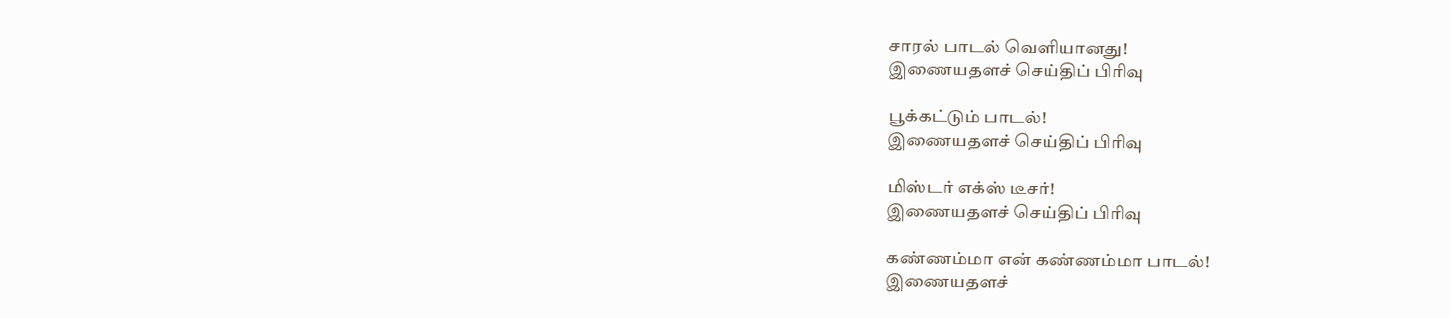சாரல் பாடல் வெளியானது!
இணையதளச் செய்திப் பிரிவு

பூக்கட்டும் பாடல்!
இணையதளச் செய்திப் பிரிவு

மிஸ்டர் எக்ஸ் டீசர்!
இணையதளச் செய்திப் பிரிவு

கண்ணம்மா என் கண்ணம்மா பாடல்!
இணையதளச்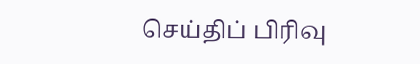செய்திப் பிரிவு